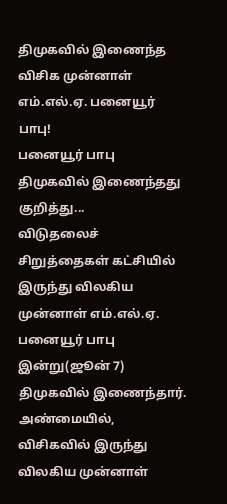திமுகவில் இணைந்த விசிக முன்னாள் எம்.எல்.ஏ. பனையூர் பாபு!
பனையூர் பாபு திமுகவில் இணைந்தது குறித்து...
விடுதலைச் சிறுத்தைகள் கட்சியில் இருந்து விலகிய முன்னாள் எம்.எல்.ஏ. பனையூர் பாபு இன்று(ஜூன் 7) திமுகவில் இணைந்தார்.
அண்மையில், விசிகவில் இருந்து விலகிய முன்னாள்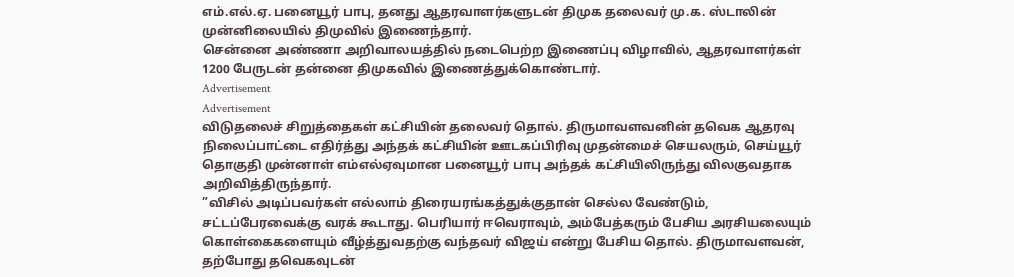எம்.எல்.ஏ. பனையூர் பாபு, தனது ஆதரவாளர்களுடன் திமுக தலைவர் மு.க. ஸ்டாலின் முன்னிலையில் திமுவில் இணைந்தார்.
சென்னை அண்ணா அறிவாலயத்தில் நடைபெற்ற இணைப்பு விழாவில், ஆதரவாளர்கள் 1200 பேருடன் தன்னை திமுகவில் இணைத்துக்கொண்டார்.
Advertisement
Advertisement
விடுதலைச் சிறுத்தைகள் கட்சியின் தலைவர் தொல். திருமாவளவனின் தவெக ஆதரவு நிலைப்பாட்டை எதிர்த்து அந்தக் கட்சியின் ஊடகப்பிரிவு முதன்மைச் செயலரும், செய்யூர் தொகுதி முன்னாள் எம்எல்ஏவுமான பனையூர் பாபு அந்தக் கட்சியிலிருந்து விலகுவதாக அறிவித்திருந்தார்.
”விசில் அடிப்பவர்கள் எல்லாம் திரையரங்கத்துக்குதான் செல்ல வேண்டும், சட்டப்பேரவைக்கு வரக் கூடாது. பெரியார் ஈவெராவும், அம்பேத்கரும் பேசிய அரசியலையும் கொள்கைகளையும் வீழ்த்துவதற்கு வந்தவர் விஜய் என்று பேசிய தொல். திருமாவளவன், தற்போது தவெகவுடன்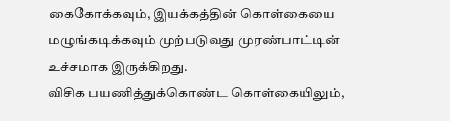கைகோக்கவும், இயக்கத்தின் கொள்கையை மழுங்கடிக்கவும் முற்படுவது முரண்பாட்டின் உச்சமாக இருக்கிறது.
விசிக பயணித்துக்கொண்ட கொள்கையிலும்,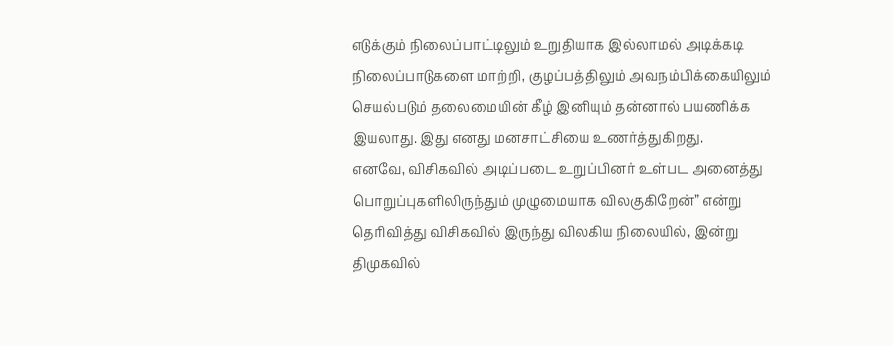எடுக்கும் நிலைப்பாட்டிலும் உறுதியாக இல்லாமல் அடிக்கடி நிலைப்பாடுகளை மாற்றி, குழப்பத்திலும் அவநம்பிக்கையிலும் செயல்படும் தலைமையின் கீழ் இனியும் தன்னால் பயணிக்க இயலாது. இது எனது மனசாட்சியை உணர்த்துகிறது.
எனவே, விசிகவில் அடிப்படை உறுப்பினர் உள்பட அனைத்து பொறுப்புகளிலிருந்தும் முழுமையாக விலகுகிறேன்” என்று தெரிவித்து விசிகவில் இருந்து விலகிய நிலையில், இன்று திமுகவில்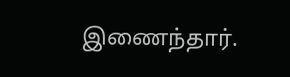இணைந்தார்.